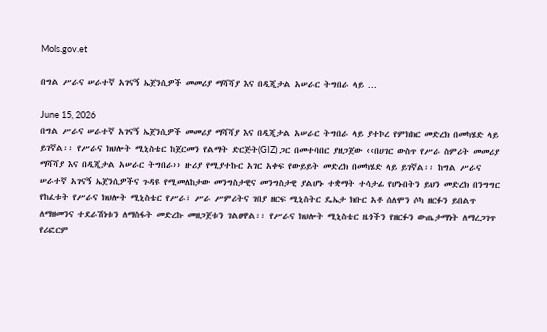Mols.gov.et

በግል ሥራና ሠራተኛ አገናኝ ኤጀንሲዎች መመሪያ ማሻሻያ እና በዲጂታል አሠራር ትግበራ ላይ …

June 15, 2026
በግል ሥራና ሠራተኛ አገናኝ ኤጀንሲዎች መመሪያ ማሻሻያ እና በዲጂታል አሠራር ትግበራ ላይ ያተኮረ የምክክር መድረክ በመካሄድ ላይ ይገኛል፡፡ የሥራና ክህሎት ሚኒስቴር ከጀርመን የልማት ድርጅት(GIZ) ጋር በመተባበር ያዘጋጀው ‹‹በሀገር ውስጥ የሥራ ስምሪት መመሪያ ማሻሻያ እና በዲጂታል አሠራር ትግበራ›› ዙሪያ የሚያተኩር አገር አቀፍ የውይይት መድረክ በመካሄድ ላይ ይገኛል፡፡ ከግል ሥራና ሠራተኛ አገናኝ ኤጀንሲዎችና ጉዳዩ የሚመለከታው መንግስታዊና መንግስታዊ ያልሆኑ ተቋማት ተሳታፊ የሆኑበትን ይህን መድረክ በንግግር የከፈቱት የሥራና ክህሎት ሚኒስቴር የሥራ፣ ሥራ ሥምሪትና ገበያ ዘርፍ ሚኒስትር ዴኤታ ክቡር አቶ ሰለሞን ሶካ ዘርፉን ይበልጥ ለማዘመንና ተደራሽነቱን ለማስፋት መድረኩ መዘጋጀቱን ገልፀዋል፡፡ የሥራና ክህሎት ሚኒስቴር ዜጎችን የዘርፉን ውጤታማነት ለማረጋገጥ የሪፎርም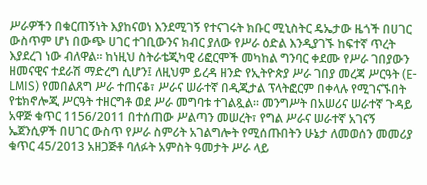ሥራዎችን በቁርጠኝነት እያከናወነ እንደሚገኝ የተናገሩት ክቡር ሚኒስትር ዴኤታው ዜጎች በሀገር ውስጥም ሆነ በውጭ ሀገር ተገቢውንና ክብር ያለው የሥራ ዕድል እንዲያገኙ ከፍተኛ ጥረት እያደረገ ነው ብለዋል፡፡ ከነዚህ ስትራቴጂካዊ ሪፎርሞች መካከል ግንባር ቀደሙ የሥራ ገበያውን ዘመናዊና ተደራሽ ማድረግ ሲሆን፤ ለዚህም ይረዳ ዘንድ የኢትዮጵያ ሥራ ገበያ መረጃ ሥርዓት (E-LMIS) የመበልጸግ ሥራ ተጠናቆ፣ ሥራና ሠራተኛ በዲጂታል ፕላትፎርም በቀላሉ የሚገናኙበት የቴክኖሎጂ ሥርዓት ተዘርግቶ ወደ ሥራ መግባቱ ተገልጿል፡፡ መንግሥት በአሠሪና ሠራተኛ ጉዳይ አዋጅ ቁጥር 1156/2011 በተሰጠው ሥልጣን መሠረት፣ የግል ሥራና ሠራተኛ አገናኝ ኤጀንሲዎች በሀገር ውስጥ የሥራ ስምሪት አገልግሎት የሚሰጡበትን ሁኔታ ለመወሰን መመሪያ ቁጥር 45/2013 አዘጋጅቶ ባለፉት አምስት ዓመታት ሥራ ላይ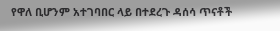የዋለ ቢሆንም አተገባበር ላይ በተደረጉ ዳሰሳ ጥናቶች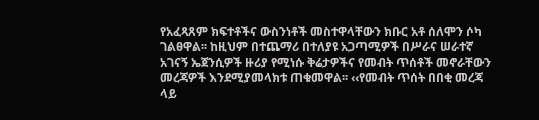የአፈጻጸም ክፍተቶችና ውስንነቶች መስተዋላቸውን ክቡር አቶ ሰለሞን ሶካ ገልፀዋል፡፡ ከዚህም በተጨማሪ በተለያዩ አጋጣሚዎች በሥራና ሠራተኛ አገናኝ ኤጀንሲዎች ዙሪያ የሚነሱ ቅሬታዎችና የመብት ጥሰቶች መኖራቸውን መረጃዎች እንደሚያመላክቱ ጠቁመዋል፡፡ ‹‹የመብት ጥሰት በበቂ መረጃ ላይ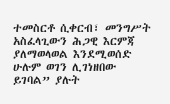ተመስርቶ ሲቀርብ፣ መንግሥት አስፈላጊውን ሕጋዊ እርምጃ ያለማወላወል እንደሚወሰድ ሁሉም ወገን ሊገነዘበው ይገባል” ያሉት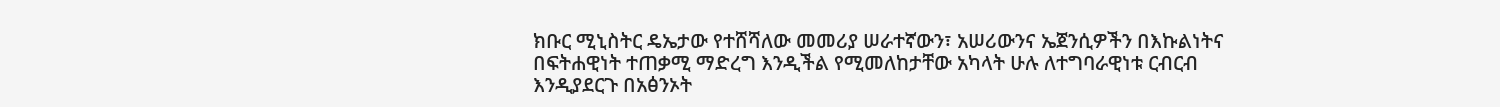ክቡር ሚኒስትር ዴኤታው የተሸሻለው መመሪያ ሠራተኛውን፣ አሠሪውንና ኤጀንሲዎችን በእኩልነትና በፍትሐዊነት ተጠቃሚ ማድረግ እንዲችል የሚመለከታቸው አካላት ሁሉ ለተግባራዊነቱ ርብርብ እንዲያደርጉ በአፅንኦት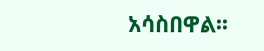አሳስበዋል፡፡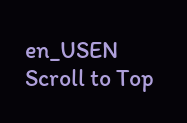en_USEN
Scroll to Top